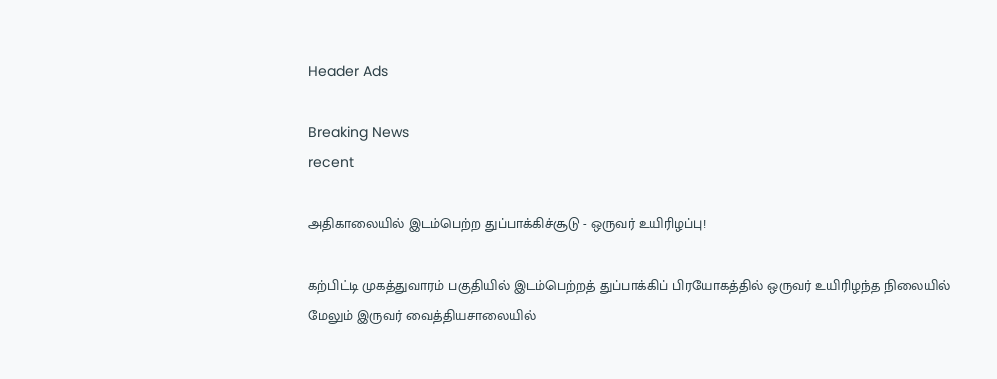Header Ads

Breaking News
recent

அதிகாலையில் இடம்பெற்ற துப்பாக்கிச்சூடு - ஒருவர் உயிரிழப்பு!

கற்பிட்டி முகத்துவாரம் பகுதியில் இடம்பெற்றத் துப்பாக்கிப் பிரயோகத்தில் ஒருவர் உயிரிழந்த நிலையில் மேலும் இருவர் வைத்தியசாலையில்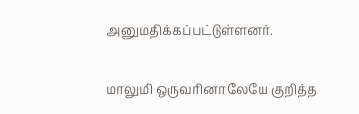அனுமதிக்கப்பட்டுள்ளனர்.

மாலுமி ஒருவரினாலேயே குறித்த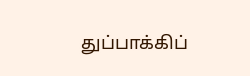துப்பாக்கிப்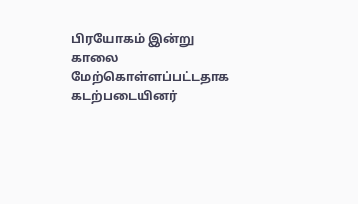பிரயோகம் இன்று காலை மேற்கொள்ளப்பட்டதாக கடற்படையினர்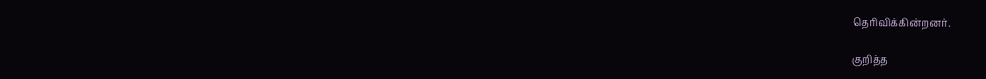தெரிவிக்கின்றனர்.

குறித்த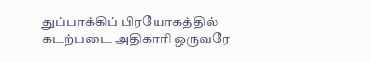துப்பாக்கிப் பிரயோகத்தில் கடற்படை அதிகாரி ஒருவரே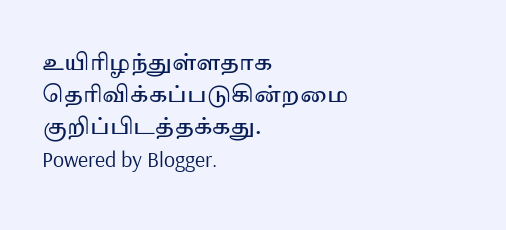உயிரிழந்துள்ளதாக தெரிவிக்கப்படுகின்றமை குறிப்பிடத்தக்கது.
Powered by Blogger.